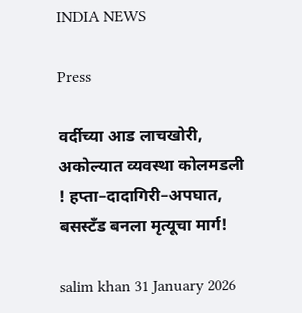INDIA NEWS

Press

वर्दीच्या आड लाचखोरी, अकोल्यात व्यवस्था कोलमडली ! हप्ता–दादागिरी–अपघात, बसस्टँड बनला मृत्यूचा मार्ग!

salim khan 31 January 2026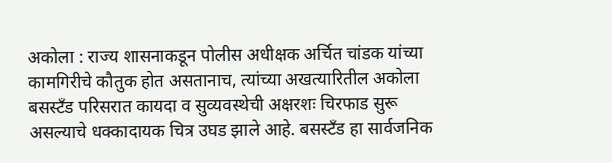अकोला : राज्य शासनाकडून पोलीस अधीक्षक अर्चित चांडक यांच्या कामगिरीचे कौतुक होत असतानाच, त्यांच्या अखत्यारितील अकोला बसस्टँड परिसरात कायदा व सुव्यवस्थेची अक्षरशः चिरफाड सुरू असल्याचे धक्कादायक चित्र उघड झाले आहे. बसस्टँड हा सार्वजनिक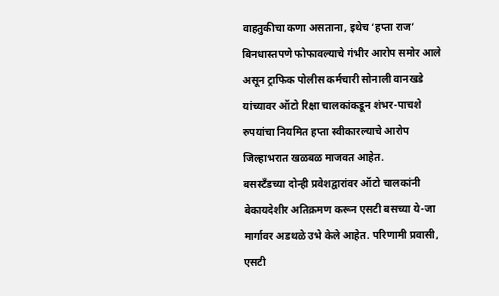वाहतुकीचा कणा असताना, इथेच ‘हप्ता राज’ बिनधास्तपणे फोफावल्याचे गंभीर आरोप समोर आले असून ट्राफिक पोलीस कर्मचारी सोनाली वानखडे यांच्यावर ऑटो रिक्षा चालकांकडून शंभर-पाचशे रुपयांचा नियमित हप्ता स्वीकारल्याचे आरोप जिल्हाभरात खळबळ माजवत आहेत.
बसस्टँडच्या दोन्ही प्रवेशद्वारांवर ऑटो चालकांनी बेकायदेशीर अतिक्रमण करून एसटी बसच्या ये-जा मार्गावर अडथळे उभे केले आहेत. परिणामी प्रवासी, एसटी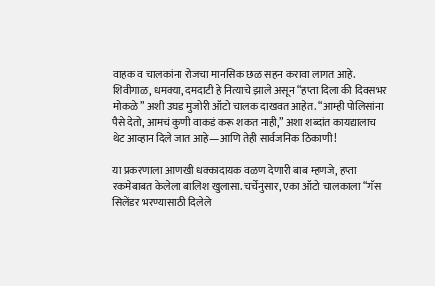वाहक व चालकांना रोजचा मानसिक छळ सहन करावा लागत आहे. शिवीगाळ, धमक्या, दमदाटी हे नित्याचे झाले असून “हप्ता दिला की दिवसभर मोकळे” अशी उघड मुजोरी ऑटो चालक दाखवत आहेत. “आम्ही पोलिसांना पैसे देतो, आमचं कुणी वाकडं करू शकत नाही,” अशा शब्दांत कायद्यालाच थेट आव्हान दिले जात आहे—आणि तेही सार्वजनिक ठिकाणी!

या प्रकरणाला आणखी धक्कादायक वळण देणारी बाब म्हणजे, हप्ता रकमेबाबत केलेला बालिश खुलासा. चर्चेनुसार, एका ऑटो चालकाला “गॅस सिलेंडर भरण्यासाठी दिलेले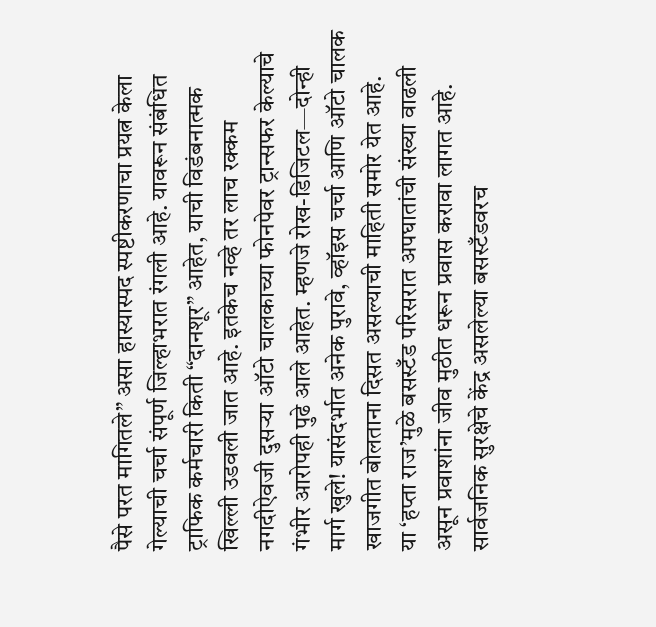पैसे परत मागितले” असा हास्यास्पद स्पष्टीकरणाचा प्रयत्न केला गेल्याची चर्चा संपूर्ण जिल्हाभरात रंगली आहे. यावरून संबंधित ट्राफिक कर्मचारी किती “दानशूर” आहेत, याची विडंबनात्मक खिल्ली उडवली जात आहे. इतकेच नव्हे तर लाच रक्कम नगदीऐवजी दुसऱ्या ऑटो चालकाच्या फोनपेवर ट्रान्सफर केल्याचे गंभीर आरोपही पुढे आले आहेत. म्हणजे रोख-डिजिटल—दोन्ही मार्ग खुले! यासंदर्भात अनेक पुरावे, व्हॉइस चर्चा आणि ऑटो चालक खाजगीत बोलताना दिसत असल्याची माहिती समोर येत आहे.
या ‘हप्ता राज’मुळे बसस्टँड परिसरात अपघातांची संख्या वाढली असून प्रवाशांना जीव मुठीत धरून प्रवास करावा लागत आहे. सार्वजनिक सुरक्षेचे केंद्र असलेल्या बसस्टँडवरच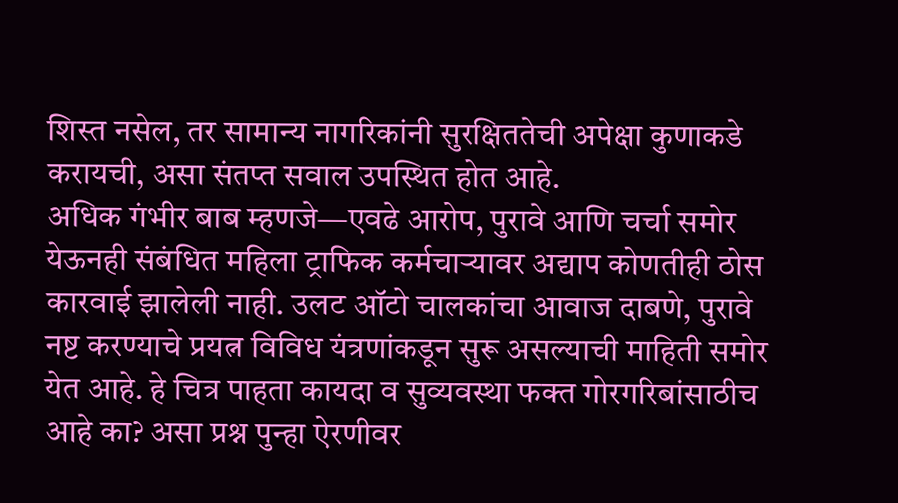शिस्त नसेल, तर सामान्य नागरिकांनी सुरक्षिततेची अपेक्षा कुणाकडे करायची, असा संतप्त सवाल उपस्थित होत आहे.
अधिक गंभीर बाब म्हणजे—एवढे आरोप, पुरावे आणि चर्चा समोर येऊनही संबंधित महिला ट्राफिक कर्मचाऱ्यावर अद्याप कोणतीही ठोस कारवाई झालेली नाही. उलट ऑटो चालकांचा आवाज दाबणे, पुरावे नष्ट करण्याचे प्रयत्न विविध यंत्रणांकडून सुरू असल्याची माहिती समोर येत आहे. हे चित्र पाहता कायदा व सुव्यवस्था फक्त गोरगरिबांसाठीच आहे का? असा प्रश्न पुन्हा ऐरणीवर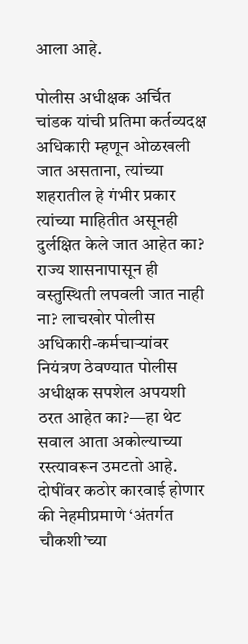आला आहे.

पोलीस अधीक्षक अर्चित चांडक यांची प्रतिमा कर्तव्यदक्ष अधिकारी म्हणून ओळखली जात असताना, त्यांच्या शहरातील हे गंभीर प्रकार त्यांच्या माहितीत असूनही दुर्लक्षित केले जात आहेत का? राज्य शासनापासून ही वस्तुस्थिती लपवली जात नाही ना? लाचखोर पोलीस अधिकारी-कर्मचाऱ्यांवर नियंत्रण ठेवण्यात पोलीस अधीक्षक सपशेल अपयशी ठरत आहेत का?—हा थेट सवाल आता अकोल्याच्या रस्त्यावरून उमटतो आहे.
दोषींवर कठोर कारवाई होणार की नेहमीप्रमाणे ‘अंतर्गत चौकशी’च्या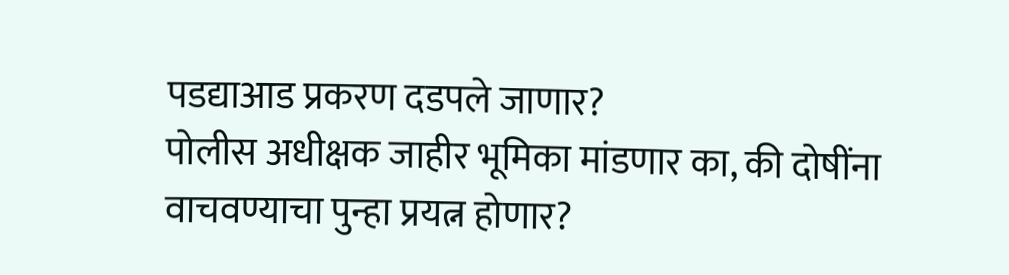पडद्याआड प्रकरण दडपले जाणार?
पोलीस अधीक्षक जाहीर भूमिका मांडणार का, की दोषींना वाचवण्याचा पुन्हा प्रयत्न होणार?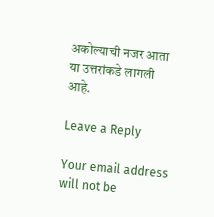अकोल्याची नजर आता या उत्तरांकडे लागली आहे.

Leave a Reply

Your email address will not be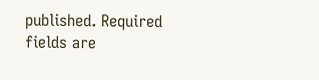published. Required fields are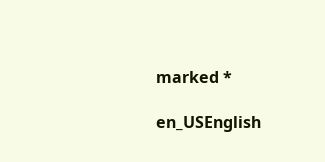marked *

en_USEnglish